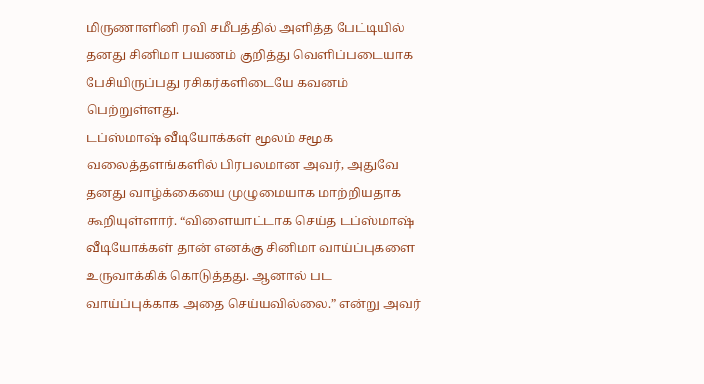மிருணாளினி ரவி சமீபத்தில் அளித்த பேட்டியில் தனது சினிமா பயணம் குறித்து வெளிப்படையாக பேசியிருப்பது ரசிகர்களிடையே கவனம் பெற்றுள்ளது.
டப்ஸ்மாஷ் வீடியோக்கள் மூலம் சமூக வலைத்தளங்களில் பிரபலமான அவர், அதுவே தனது வாழ்க்கையை முழுமையாக மாற்றியதாக கூறியுள்ளார். “விளையாட்டாக செய்த டப்ஸ்மாஷ் வீடியோக்கள் தான் எனக்கு சினிமா வாய்ப்புகளை உருவாக்கிக் கொடுத்தது. ஆனால் பட வாய்ப்புக்காக அதை செய்யவில்லை.” என்று அவர்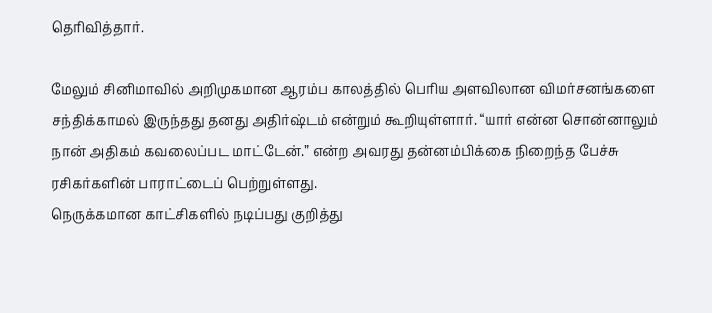தெரிவித்தார்.

மேலும் சினிமாவில் அறிமுகமான ஆரம்ப காலத்தில் பெரிய அளவிலான விமர்சனங்களை சந்திக்காமல் இருந்தது தனது அதிர்ஷ்டம் என்றும் கூறியுள்ளார். “யார் என்ன சொன்னாலும் நான் அதிகம் கவலைப்பட மாட்டேன்.” என்ற அவரது தன்னம்பிக்கை நிறைந்த பேச்சு ரசிகர்களின் பாராட்டைப் பெற்றுள்ளது.
நெருக்கமான காட்சிகளில் நடிப்பது குறித்து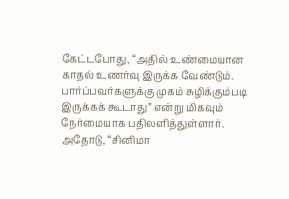கேட்டபோது, “அதில் உண்மையான காதல் உணர்வு இருக்க வேண்டும். பார்ப்பவர்களுக்கு முகம் சுழிக்கும்படி இருக்கக் கூடாது” என்று மிகவும் நேர்மையாக பதிலளித்துள்ளார்.
அதோடு, “சினிமா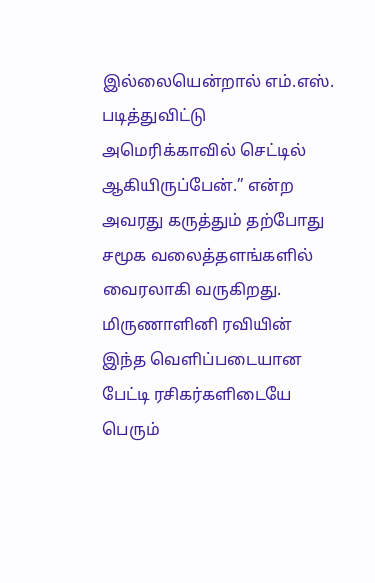இல்லையென்றால் எம்.எஸ். படித்துவிட்டு அமெரிக்காவில் செட்டில் ஆகியிருப்பேன்.” என்ற அவரது கருத்தும் தற்போது சமூக வலைத்தளங்களில் வைரலாகி வருகிறது. மிருணாளினி ரவியின் இந்த வெளிப்படையான பேட்டி ரசிகர்களிடையே பெரும்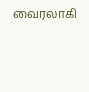வைரலாகி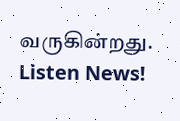வருகின்றது.
Listen News!